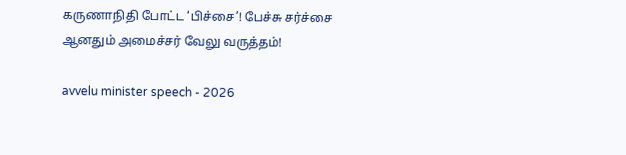கருணாநிதி போட்ட ‘பிச்சை’! பேச்சு சர்ச்சை ஆனதும் அமைச்சர் வேலு வருத்தம்!

avvelu minister speech - 2026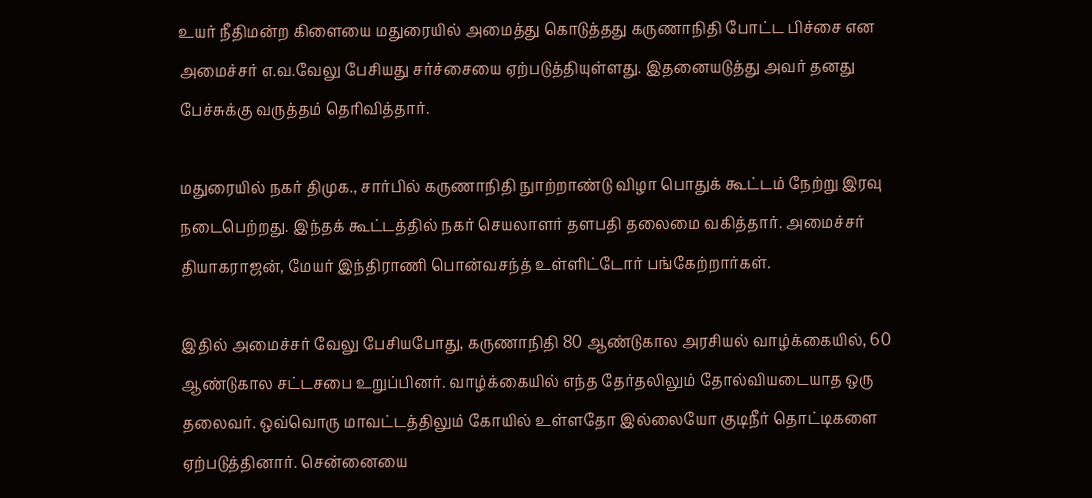உயர் நீதிமன்ற கிளையை மதுரையில் அமைத்து கொடுத்தது கருணாநிதி போட்ட பிச்சை என அமைச்சர் எ.வ.வேலு பேசியது சர்ச்சையை ஏற்படுத்தியுள்ளது. இதனையடுத்து அவர் தனது பேச்சுக்கு வருத்தம் தெரிவித்தார்.

மதுரையில் நகர் திமுக., சார்பில் கருணாநிதி நுாற்றாண்டு விழா பொதுக் கூட்டம் நேற்று இரவு நடைபெற்றது. இந்தக் கூட்டத்தில் நகர் செயலாளர் தளபதி தலைமை வகித்தார். அமைச்சர் தியாகராஜன், மேயர் இந்திராணி பொன்வசந்த் உள்ளிட்டோர் பங்கேற்றார்கள்.

இதில் அமைச்சர் வேலு பேசியபோது, கருணாநிதி 80 ஆண்டுகால அரசியல் வாழ்க்கையில், 60 ஆண்டுகால சட்டசபை உறுப்பினர். வாழ்க்கையில் எந்த தேர்தலிலும் தோல்வியடையாத ஒரு தலைவர். ஒவ்வொரு மாவட்டத்திலும் கோயில் உள்ளதோ இல்லையோ குடிநீர் தொட்டிகளை ஏற்படுத்தினார். சென்னையை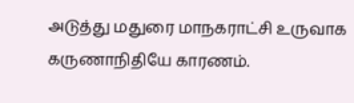அடுத்து மதுரை மாநகராட்சி உருவாக கருணாநிதியே காரணம்.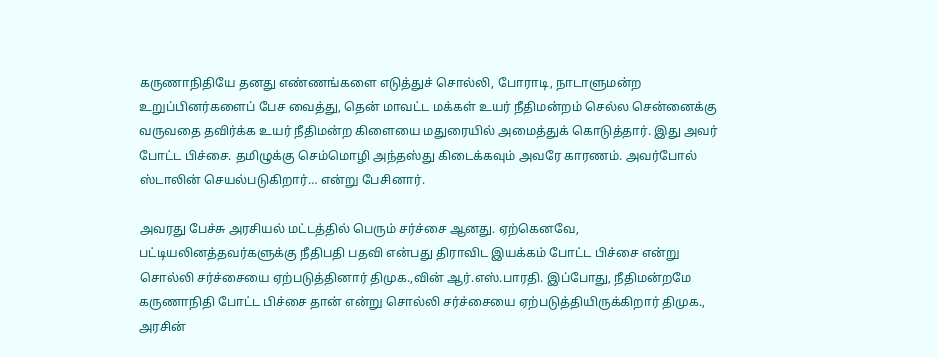கருணாநிதியே தனது எண்ணங்களை எடுத்துச் சொல்லி, போராடி, நாடாளுமன்ற உறுப்பினர்களைப் பேச வைத்து, தென் மாவட்ட மக்கள் உயர் நீதிமன்றம் செல்ல சென்னைக்கு வருவதை தவிர்க்க உயர் நீதிமன்ற கிளையை மதுரையில் அமைத்துக் கொடுத்தார். இது அவர் போட்ட பிச்சை. தமிழுக்கு செம்மொழி அந்தஸ்து கிடைக்கவும் அவரே காரணம். அவர்போல் ஸ்டாலின் செயல்படுகிறார்… என்று பேசினார்.

அவரது பேச்சு அரசியல் மட்டத்தில் பெரும் சர்ச்சை ஆனது. ஏற்கெனவே, பட்டியலினத்தவர்களுக்கு நீதிபதி பதவி என்பது திராவிட இயக்கம் போட்ட பிச்சை என்று சொல்லி சர்ச்சையை ஏற்படுத்தினார் திமுக.,வின் ஆர்.எஸ்.பாரதி. இப்போது, நீதிமன்றமே கருணாநிதி போட்ட பிச்சை தான் என்று சொல்லி சர்ச்சையை ஏற்படுத்தியிருக்கிறார் திமுக., அரசின்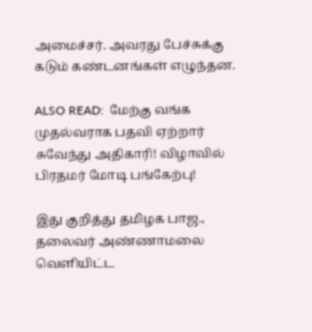அமைச்சர். அவரது பேச்சுக்கு கடும் கண்டனங்கள் எழுந்தன.

ALSO READ:  மேற்கு வங்க முதல்வராக பதவி ஏற்றார் சுவேந்து அதிகாரி! விழாவில் பிரதமர் மோடி பங்கேற்பு!

இது குறித்து தமிழக பாஜ., தலைவர் அண்ணாமலை வெளியிட்ட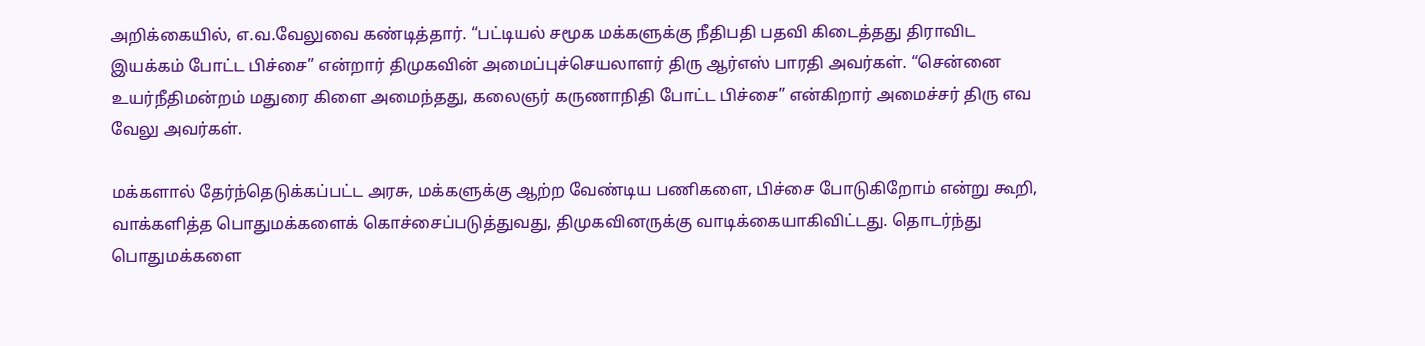அறிக்கையில், எ.வ.வேலுவை கண்டித்தார். “பட்டியல் சமூக மக்களுக்கு நீதிபதி பதவி கிடைத்தது திராவிட இயக்கம் போட்ட பிச்சை” என்றார் திமுகவின் அமைப்புச்செயலாளர் திரு ஆர்எஸ் பாரதி அவர்கள். “சென்னை உயர்நீதிமன்றம் மதுரை கிளை அமைந்தது, கலைஞர் கருணாநிதி போட்ட பிச்சை” என்கிறார் அமைச்சர் திரு எவ வேலு அவர்கள்.

மக்களால் தேர்ந்தெடுக்கப்பட்ட அரசு, மக்களுக்கு ஆற்ற வேண்டிய பணிகளை, பிச்சை போடுகிறோம் என்று கூறி, வாக்களித்த பொதுமக்களைக் கொச்சைப்படுத்துவது, திமுகவினருக்கு வாடிக்கையாகிவிட்டது. தொடர்ந்து பொதுமக்களை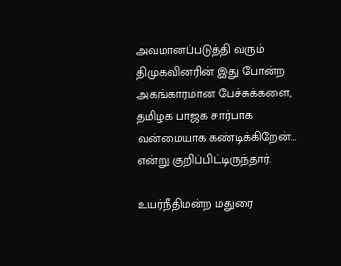அவமானப்படுத்தி வரும் திமுகவினரின் இது போன்ற அகங்காரமான பேச்சுக்களை, தமிழக பாஜக சார்பாக வன்மையாக கண்டிக்கிறேன்… என்று குறிப்பிட்டிருந்தார்.

உயர்நீதிமன்ற மதுரை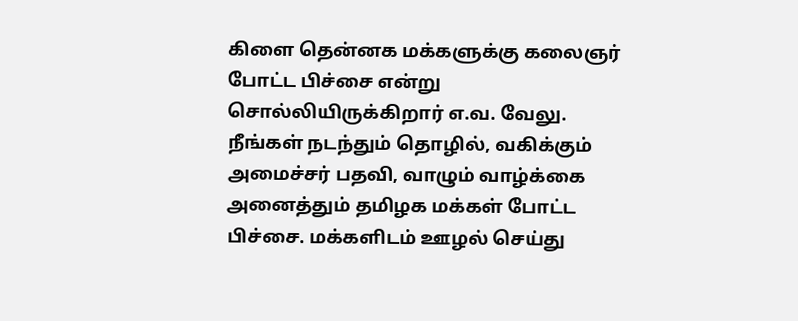கிளை தென்னக மக்களுக்கு கலைஞர் போட்ட பிச்சை என்று சொல்லியிருக்கிறார் எ.வ. வேலு. நீங்கள் நடந்தும் தொழில், வகிக்கும் அமைச்சர் பதவி, வாழும் வாழ்க்கை அனைத்தும் தமிழக மக்கள் போட்ட பிச்சை. மக்களிடம் ஊழல் செய்து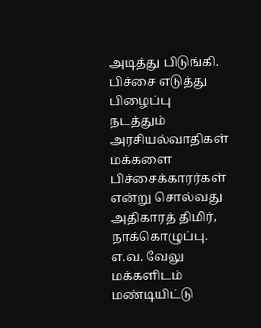அடித்து பிடுங்கி. பிச்சை எடுத்து பிழைப்பு நடத்தும் அரசியல்வாதிகள் மக்களை பிச்சைக்காரர்கள் என்று சொல்வது அதிகாரத் திமிர், நாக்கொழுப்பு. எ.வ. வேலு மக்களிடம் மண்டியிட்டு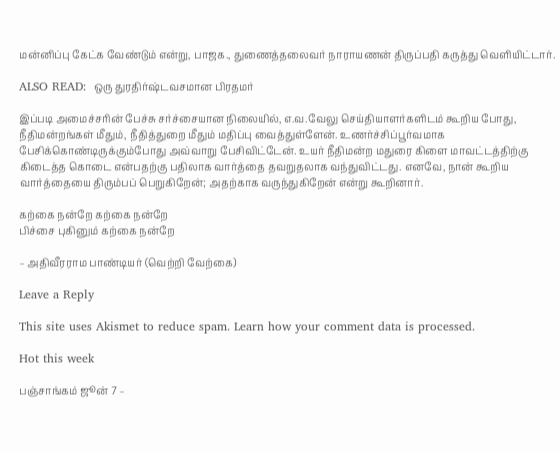மன்னிப்பு கேட்க வேண்டும் என்று, பாஜக., துணைத்தலைவர் நாராயணன் திருப்பதி கருத்து வெளியிட்டார்.

ALSO READ:  ஒரு துரதிர்ஷ்டவசமான பிரதமர்

இப்படி அமைச்சரின் பேச்சு சர்ச்சையான நிலையில், எ.வ.வேலு செய்தியாளர்களிடம் கூறிய போது, நீதிமன்றங்கள் மீதும், நீதித்துறை மீதும் மதிப்பு வைத்துள்ளேன். உணர்ச்சிப்பூர்வமாக பேசிக்கொண்டிருக்கும்போது அவ்வாறு பேசிவிட்டேன். உயர் நீதிமன்ற மதுரை கிளை மாவட்டத்திற்கு கிடைத்த கொடை என்பதற்கு பதிலாக வார்த்தை தவறுதலாக வந்துவிட்டது. எனவே, நான் கூறிய வார்த்தையை திரும்பப் பெறுகிறேன்; அதற்காக வருந்துகிறேன் என்று கூறினார்.

கற்கை நன்றே கற்கை நன்றே
பிச்சை புகினும் கற்கை நன்றே

– அதிவீரராம பாண்டியர் (வெற்றி வேற்கை)

Leave a Reply

This site uses Akismet to reduce spam. Learn how your comment data is processed.

Hot this week

பஞ்சாங்கம் ஜூன் 7 –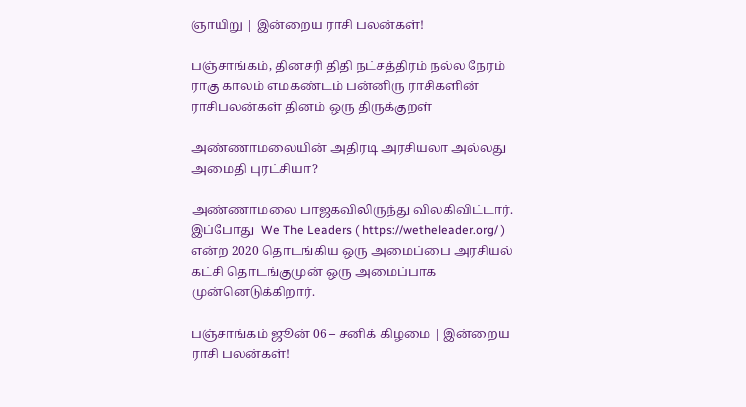ஞாயிறு | இன்றைய ராசி பலன்கள்!

பஞ்சாங்கம், தினசரி திதி நட்சத்திரம் நல்ல நேரம் ராகு காலம் எமகண்டம் பன்னிரு ராசிகளின் ராசிபலன்கள் தினம் ஒரு திருக்குறள்

அண்ணாமலையின் அதிரடி அரசியலா அல்லது அமைதி புரட்சியா?

அண்ணாமலை பாஜகவிலிருந்து விலகிவிட்டார். இப்போது  We The Leaders ( https://wetheleader.org/ ) என்ற 2020 தொடங்கிய ஒரு அமைப்பை அரசியல் கட்சி தொடங்குமுன் ஒரு அமைப்பாக முன்னெடுக்கிறார்.

பஞ்சாங்கம் ஜூன் 06 – சனிக் கிழமை | இன்றைய ராசி பலன்கள்!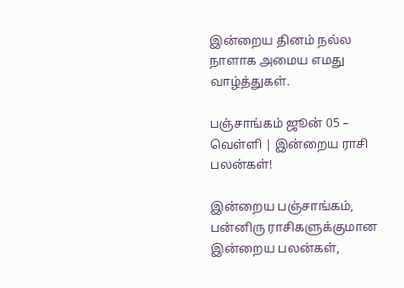இன்றைய தினம் நல்ல நாளாக அமைய எமது வாழ்த்துகள்.

பஞ்சாங்கம் ஜூன் 05 – வெள்ளி | இன்றைய ராசி பலன்கள்!

இன்றைய பஞ்சாங்கம், பன்னிரு ராசிகளுக்குமான இன்றைய பலன்கள்,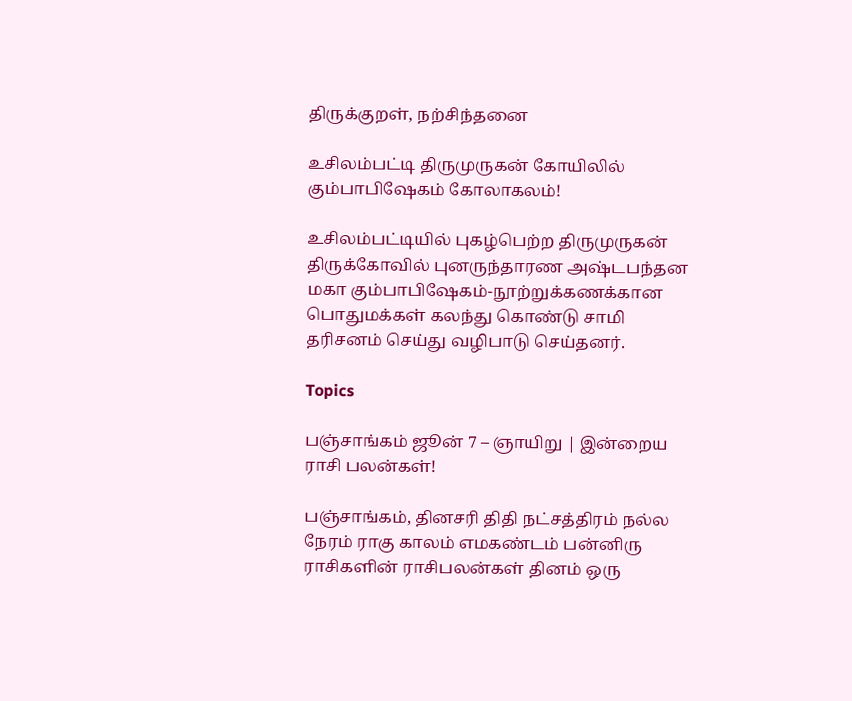திருக்குறள், நற்சிந்தனை

உசிலம்பட்டி திருமுருகன் கோயிலில் கும்பாபிஷேகம் கோலாகலம்!

உசிலம்பட்டியில் புகழ்பெற்ற திருமுருகன் திருக்கோவில் புனருந்தாரண அஷ்டபந்தன மகா கும்பாபிஷேகம்-நூற்றுக்கணக்கான பொதுமக்கள் கலந்து கொண்டு சாமி தரிசனம் செய்து வழிபாடு செய்தனர்.

Topics

பஞ்சாங்கம் ஜூன் 7 – ஞாயிறு | இன்றைய ராசி பலன்கள்!

பஞ்சாங்கம், தினசரி திதி நட்சத்திரம் நல்ல நேரம் ராகு காலம் எமகண்டம் பன்னிரு ராசிகளின் ராசிபலன்கள் தினம் ஒரு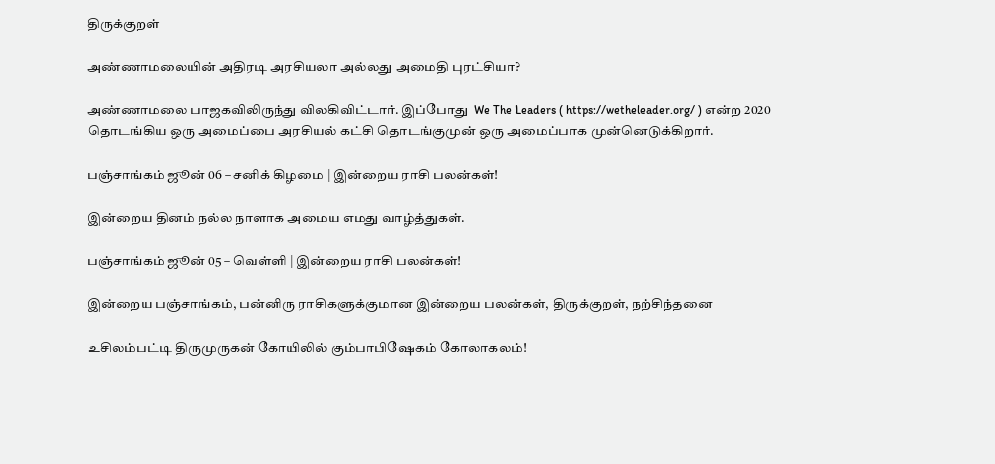திருக்குறள்

அண்ணாமலையின் அதிரடி அரசியலா அல்லது அமைதி புரட்சியா?

அண்ணாமலை பாஜகவிலிருந்து விலகிவிட்டார். இப்போது  We The Leaders ( https://wetheleader.org/ ) என்ற 2020 தொடங்கிய ஒரு அமைப்பை அரசியல் கட்சி தொடங்குமுன் ஒரு அமைப்பாக முன்னெடுக்கிறார்.

பஞ்சாங்கம் ஜூன் 06 – சனிக் கிழமை | இன்றைய ராசி பலன்கள்!

இன்றைய தினம் நல்ல நாளாக அமைய எமது வாழ்த்துகள்.

பஞ்சாங்கம் ஜூன் 05 – வெள்ளி | இன்றைய ராசி பலன்கள்!

இன்றைய பஞ்சாங்கம், பன்னிரு ராசிகளுக்குமான இன்றைய பலன்கள், திருக்குறள், நற்சிந்தனை

உசிலம்பட்டி திருமுருகன் கோயிலில் கும்பாபிஷேகம் கோலாகலம்!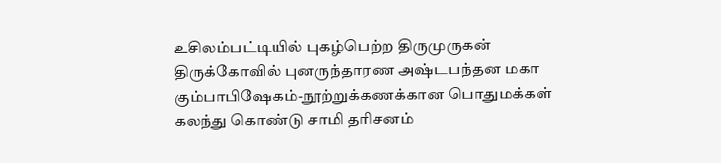உசிலம்பட்டியில் புகழ்பெற்ற திருமுருகன் திருக்கோவில் புனருந்தாரண அஷ்டபந்தன மகா கும்பாபிஷேகம்-நூற்றுக்கணக்கான பொதுமக்கள் கலந்து கொண்டு சாமி தரிசனம்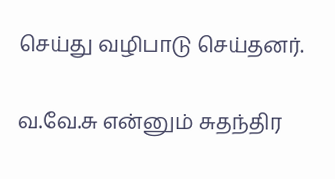செய்து வழிபாடு செய்தனர்.

வ.வே.சு என்னும் சுதந்திர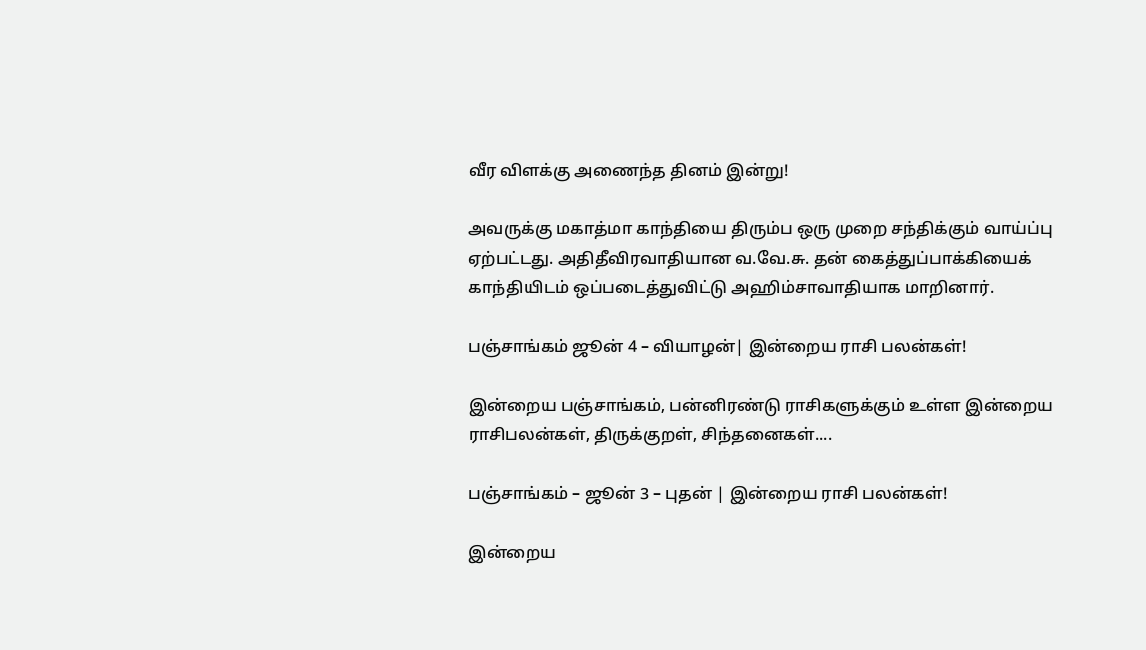வீர விளக்கு அணைந்த தினம் இன்று!

அவருக்கு மகாத்மா காந்தியை திரும்ப ஒரு முறை சந்திக்கும் வாய்ப்பு ஏற்பட்டது. அதிதீவிரவாதியான வ.வே.சு. தன் கைத்துப்பாக்கியைக் காந்தியிடம் ஒப்படைத்துவிட்டு அஹிம்சாவாதியாக மாறினார்.

பஞ்சாங்கம் ஜூன் 4 – வியாழன்| இன்றைய ராசி பலன்கள்!

இன்றைய பஞ்சாங்கம், பன்னிரண்டு ராசிகளுக்கும் உள்ள இன்றைய ராசிபலன்கள், திருக்குறள், சிந்தனைகள்....

பஞ்சாங்கம் – ஜூன் 3 – புதன் | இன்றைய ராசி பலன்கள்!

இன்றைய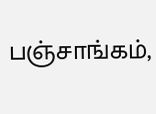பஞ்சாங்கம்,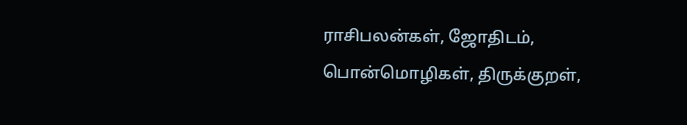ராசிபலன்கள், ஜோதிடம், பொன்மொழிகள், திருக்குறள்,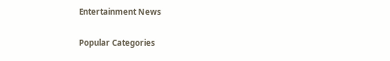Entertainment News

Popular Categories